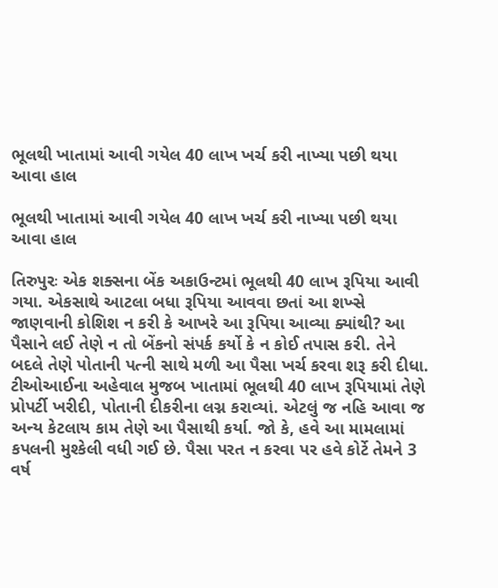ભૂલથી ખાતામાં આવી ગયેલ 40 લાખ ખર્ચ કરી નાખ્યા પછી થયા આવા હાલ

ભૂલથી ખાતામાં આવી ગયેલ 40 લાખ ખર્ચ કરી નાખ્યા પછી થયા આવા હાલ

તિરુપુરઃ એક શક્સના બેંક અકાઉન્ટમાં ભૂલથી 40 લાખ રૂપિયા આવી ગયા. એકસાથે આટલા બધા રૂપિયા આવવા છતાં આ શખ્સે જાણવાની કોશિશ ન કરી કે આખરે આ રૂપિયા આવ્યા ક્યાંથી? આ પૈસાને લઈ તેણે ન તો બેંકનો સંપર્ક કર્યો કે ન કોઈ તપાસ કરી. તેને બદલે તેણે પોતાની પત્ની સાથે મળી આ પૈસા ખર્ચ કરવા શરૂ કરી દીધા. ટીઓઆઈના અહેવાલ મુજબ ખાતામાં ભૂલથી 40 લાખ રૂપિયામાં તેણે પ્રોપર્ટી ખરીદી, પોતાની દીકરીના લગ્ન કરાવ્યાં. એટલું જ નહિ આવા જ અન્ય કેટલાય કામ તેણે આ પૈસાથી કર્યા. જો કે, હવે આ મામલામાં કપલની મુશ્કેલી વધી ગઈ છે. પૈસા પરત ન કરવા પર હવે કોર્ટે તેમને 3 વર્ષ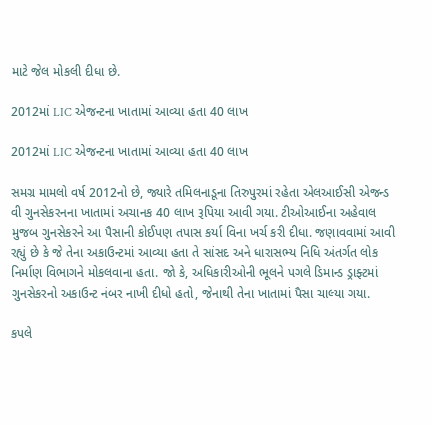માટે જેલ મોકલી દીધા છે.

2012માં LIC એજન્ટના ખાતામાં આવ્યા હતા 40 લાખ

2012માં LIC એજન્ટના ખાતામાં આવ્યા હતા 40 લાખ

સમગ્ર મામલો વર્ષ 2012નો છે, જ્યારે તમિલનાડૂના તિરુપુરમાં રહેતા એલઆઈસી એજન્ડ વી ગુનસેકરનના ખાતામાં અચાનક 40 લાખ રૂપિયા આવી ગયા. ટીઓઆઈના અહેવાલ મુજબ ગુનસેકરને આ પૈસાની કોઈપણ તપાસ કર્યા વિના ખર્ચ કરી દીધા. જણાવવામાં આવી રહ્યું છે કે જે તેના અકાઉન્ટમાં આવ્યા હતા તે સાંસદ અને ધારાસભ્ય નિધિ અંતર્ગત લોક નિર્માણ વિભાગને મોકલવાના હતા. જો કે, અધિકારીઓની ભૂલને પગલે ડિમાન્ડ ડ્રાફ્ટમાં ગુનસેકરનો અકાઉન્ટ નંબર નાખી દીધો હતો, જેનાથી તેના ખાતામાં પૈસા ચાલ્યા ગયા.

કપલે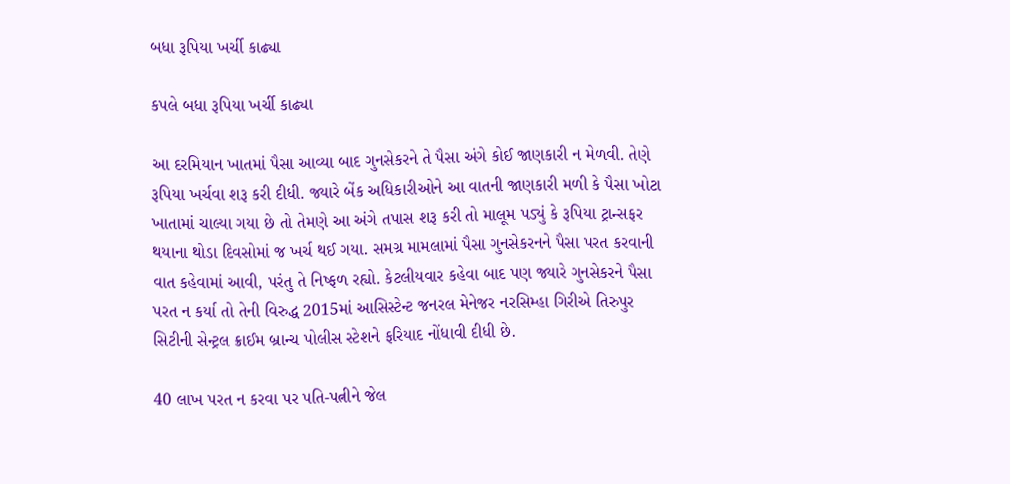બધા રૂપિયા ખર્ચી કાઢ્યા

કપલે બધા રૂપિયા ખર્ચી કાઢ્યા

આ દરમિયાન ખાતમાં પૈસા આવ્યા બાદ ગુનસેકરને તે પૈસા અંગે કોઈ જાણકારી ન મેળવી. તેણે રૂપિયા ખર્ચવા શરૂ કરી દીધી. જ્યારે બેંક અધિકારીઓને આ વાતની જાણકારી મળી કે પૈસા ખોટા ખાતામાં ચાલ્યા ગયા છે તો તેમણે આ અંગે તપાસ શરૂ કરી તો માલૂમ પડ્યું કે રૂપિયા ટ્રાન્સફર થયાના થોડા દિવસોમાં જ ખર્ચ થઈ ગયા. સમગ્ર મામલામાં પૈસા ગુનસેકરનને પૈસા પરત કરવાની વાત કહેવામાં આવી, પરંતુ તે નિષ્ફળ રહ્યો. કેટલીયવાર કહેવા બાદ પણ જ્યારે ગુનસેકરને પૈસા પરત ન કર્યા તો તેની વિરુદ્ધ 2015માં આસિસ્ટેન્ટ જનરલ મેનેજર નરસિમ્હા ગિરીએ તિરુપુર સિટીની સેન્ટ્રલ ક્રાઈમ બ્રાન્ચ પોલીસ સ્ટેશને ફરિયાદ નોંધાવી દીધી છે.

40 લાખ પરત ન કરવા પર પતિ-પત્નીને જેલ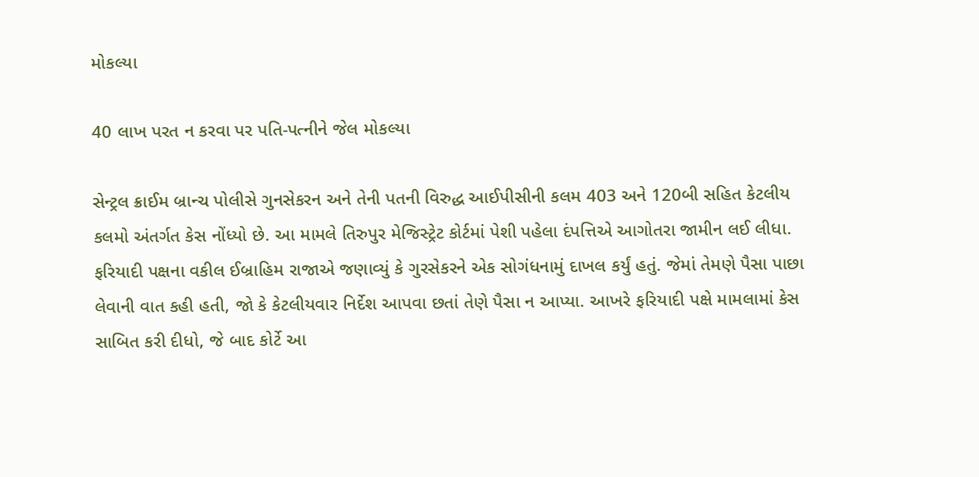મોકલ્યા

40 લાખ પરત ન કરવા પર પતિ-પત્નીને જેલ મોકલ્યા

સેન્ટ્રલ ક્રાઈમ બ્રાન્ચ પોલીસે ગુનસેકરન અને તેની પતની વિરુદ્ધ આઈપીસીની કલમ 403 અને 120બી સહિત કેટલીય કલમો અંતર્ગત કેસ નોંધ્યો છે. આ મામલે તિરુપુર મેજિસ્ટ્રેટ કોર્ટમાં પેશી પહેલા દંપત્તિએ આગોતરા જામીન લઈ લીધા. ફરિયાદી પક્ષના વકીલ ઈબ્રાહિમ રાજાએ જણાવ્યું કે ગુરસેકરને એક સોગંધનામું દાખલ કર્યું હતું. જેમાં તેમણે પૈસા પાછા લેવાની વાત કહી હતી, જો કે કેટલીયવાર નિર્દેશ આપવા છતાં તેણે પૈસા ન આપ્યા. આખરે ફરિયાદી પક્ષે મામલામાં કેસ સાબિત કરી દીધો, જે બાદ કોર્ટે આ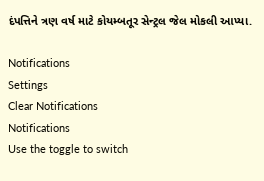દંપત્તિને ત્રણ વર્ષ માટે કોયમ્બતૂર સેન્ટ્રલ જેલ મોકલી આપ્યા.

Notifications
Settings
Clear Notifications
Notifications
Use the toggle to switch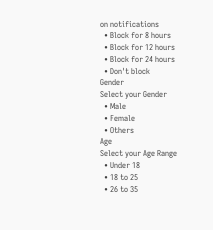on notifications
  • Block for 8 hours
  • Block for 12 hours
  • Block for 24 hours
  • Don't block
Gender
Select your Gender
  • Male
  • Female
  • Others
Age
Select your Age Range
  • Under 18
  • 18 to 25
  • 26 to 35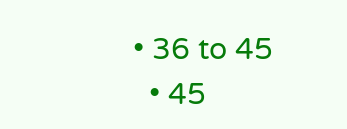• 36 to 45
  • 45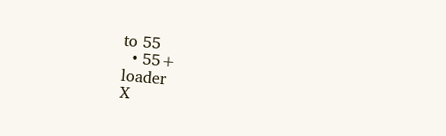to 55
  • 55+
loader
X